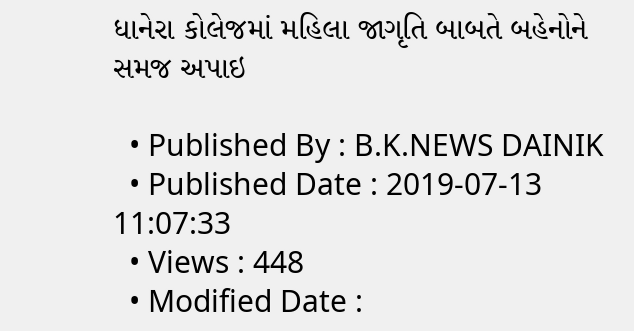ધાનેરા કોલેજમાં મહિલા જાગૃતિ બાબતે બહેનોને સમજ અપાઇ

  • Published By : B.K.NEWS DAINIK
  • Published Date : 2019-07-13 11:07:33
  • Views : 448
  • Modified Date :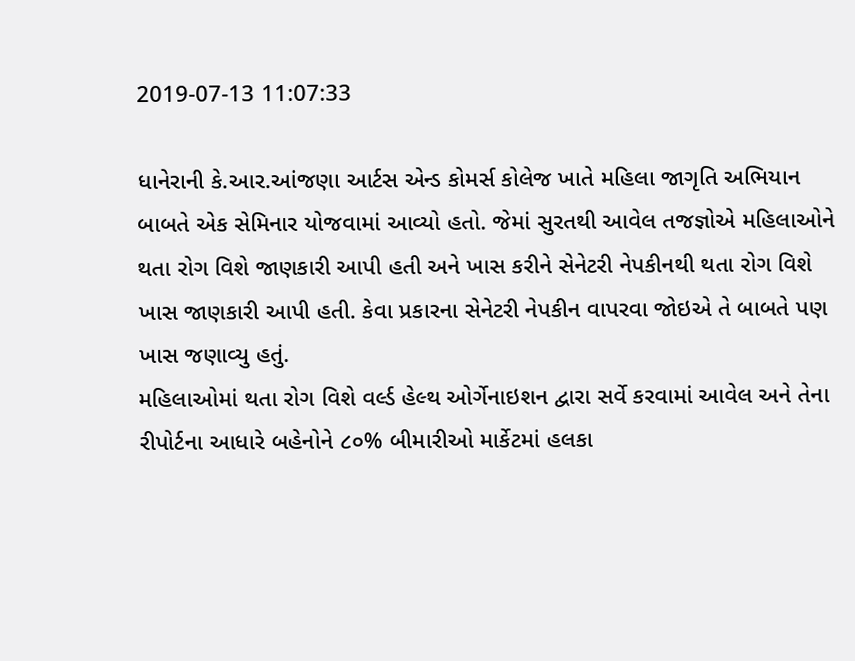2019-07-13 11:07:33

ધાનેરાની કે.આર.આંજણા આર્ટસ એન્ડ કોમર્સ કોલેજ ખાતે મહિલા જાગૃતિ અભિયાન બાબતે એક સેમિનાર યોજવામાં આવ્યો હતો. જેમાં સુરતથી આવેલ તજજ્ઞોએ મહિલાઓને થતા રોગ વિશે જાણકારી આપી હતી અને ખાસ કરીને સેનેટરી નેપકીનથી થતા રોગ વિશે ખાસ જાણકારી આપી હતી. કેવા પ્રકારના સેનેટરી નેપકીન વાપરવા જોઇએ તે બાબતે પણ ખાસ જણાવ્યુ હતું.
મહિલાઓમાં થતા રોગ વિશે વર્લ્ડ હેલ્થ ઓર્ગેનાઇશન દ્વારા સર્વે કરવામાં આવેલ અને તેના રીપોર્ટના આધારે બહેનોને ૮૦% બીમારીઓ માર્કેટમાં હલકા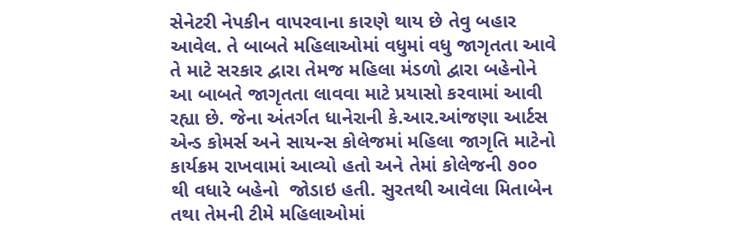સેનેટરી નેપકીન વાપરવાના કારણે થાય છે તેવુ બહાર આવેલ. તે બાબતે મહિલાઓમાં વધુમાં વધુ જાગૃતતા આવે તે માટે સરકાર દ્વારા તેમજ મહિલા મંડળો દ્વારા બહેનોને આ બાબતે જાગૃતતા લાવવા માટે પ્રયાસો કરવામાં આવી રહ્યા છે. જેના અંતર્ગત ધાનેરાની કે.આર.આંજણા આર્ટસ એન્ડ કોમર્સ અને સાયન્સ કોલેજમાં મહિલા જાગૃતિ માટેનો કાર્યક્રમ રાખવામાં આવ્યો હતો અને તેમાં કોલેજની ૭૦૦ થી વધારે બહેનો  જોડાઇ હતી. સુરતથી આવેલા મિતાબેન તથા તેમની ટીમે મહિલાઓમાં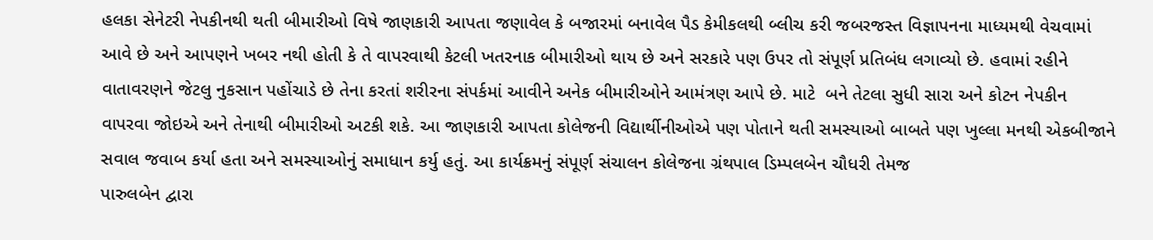હલકા સેનેટરી નેપકીનથી થતી બીમારીઓ વિષે જાણકારી આપતા જણાવેલ કે બજારમાં બનાવેલ પૈડ કેમીકલથી બ્લીચ કરી જબરજસ્ત વિજ્ઞાપનના માધ્યમથી વેચવામાં આવે છે અને આપણને ખબર નથી હોતી કે તે વાપરવાથી કેટલી ખતરનાક બીમારીઓ થાય છે અને સરકારે પણ ઉપર તો સંપૂર્ણ પ્રતિબંધ લગાવ્યો છે. હવામાં રહીને વાતાવરણને જેટલુ નુકસાન પહોંચાડે છે તેના કરતાં શરીરના સંપર્કમાં આવીને અનેક બીમારીઓને આમંત્રણ આપે છે. માટે  બને તેટલા સુધી સારા અને કોટન નેપકીન વાપરવા જોઇએ અને તેનાથી બીમારીઓ અટકી શકે. આ જાણકારી આપતા કોલેજની વિદ્યાર્થીનીઓએ પણ પોતાને થતી સમસ્યાઓ બાબતે પણ ખુલ્લા મનથી એકબીજાને સવાલ જવાબ કર્યા હતા અને સમસ્યાઓનું સમાધાન કર્યુ હતું. આ કાર્યક્રમનું સંપૂર્ણ સંચાલન કોલેજના ગ્રંથપાલ ડિમ્પલબેન ચૌધરી તેમજ
પારુલબેન દ્વારા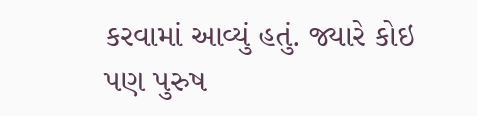કરવામાં આવ્યું હતું. જ્યારે કોઇ પણ પુરુષ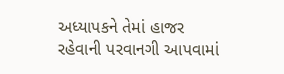અધ્યાપકને તેમાં હાજર રહેવાની પરવાનગી આપવામાં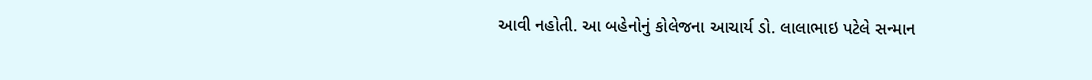આવી નહોતી. આ બહેનોનું કોલેજના આચાર્ય ડો. લાલાભાઇ પટેલે સન્માન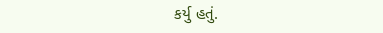કર્યુ હતું.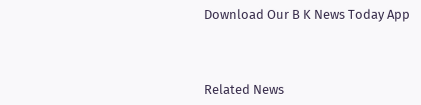Download Our B K News Today App



Related News